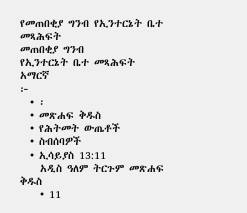የመጠበቂያ ግንብ የኢንተርኔት ቤተ መጻሕፍት
መጠበቂያ ግንብ
የኢንተርኔት ቤተ መጻሕፍት
አማርኛ
፦
  • ፡
  • መጽሐፍ ቅዱስ
  • የሕትመት ውጤቶች
  • ስብሰባዎች
  • ኢሳይያስ 13:11
    አዲስ ዓለም ትርጉም መጽሐፍ ቅዱስ
    • 11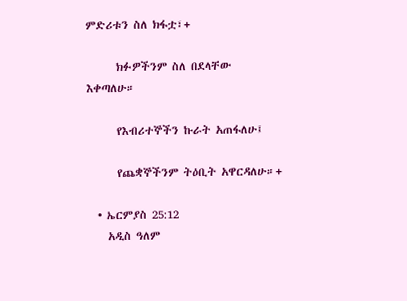ምድሪቱን ስለ ክፋቷ፣+

      ክፉዎችንም ስለ በደላቸው እቀጣለሁ።

      የእብሪተኞችን ኩራት አጠፋለሁ፤

      የጨቋኞችንም ትዕቢት አዋርዳለሁ።+

  • ኤርምያስ 25:12
    አዲስ ዓለም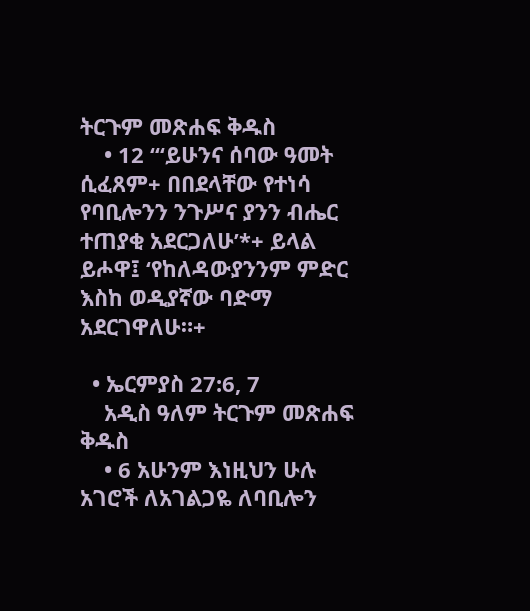ትርጉም መጽሐፍ ቅዱስ
    • 12 “‘ይሁንና ሰባው ዓመት ሲፈጸም+ በበደላቸው የተነሳ የባቢሎንን ንጉሥና ያንን ብሔር ተጠያቂ አደርጋለሁ’*+ ይላል ይሖዋ፤ ‘የከለዳውያንንም ምድር እስከ ወዲያኛው ባድማ አደርገዋለሁ።+

  • ኤርምያስ 27:6, 7
    አዲስ ዓለም ትርጉም መጽሐፍ ቅዱስ
    • 6 አሁንም እነዚህን ሁሉ አገሮች ለአገልጋዬ ለባቢሎን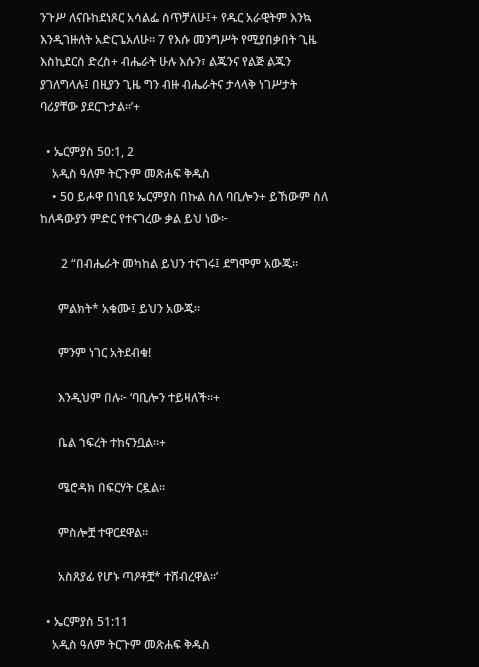ንጉሥ ለናቡከደነጾር አሳልፌ ሰጥቻለሁ፤+ የዱር አራዊትም እንኳ እንዲገዙለት አድርጌአለሁ። 7 የእሱ መንግሥት የሚያበቃበት ጊዜ እስኪደርስ ድረስ+ ብሔራት ሁሉ እሱን፣ ልጁንና የልጅ ልጁን ያገለግላሉ፤ በዚያን ጊዜ ግን ብዙ ብሔራትና ታላላቅ ነገሥታት ባሪያቸው ያደርጉታል።’+

  • ኤርምያስ 50:1, 2
    አዲስ ዓለም ትርጉም መጽሐፍ ቅዱስ
    • 50 ይሖዋ በነቢዩ ኤርምያስ በኩል ስለ ባቢሎን+ ይኸውም ስለ ከለዳውያን ምድር የተናገረው ቃል ይህ ነው፦

       2 “በብሔራት መካከል ይህን ተናገሩ፤ ደግሞም አውጁ።

      ምልክት* አቁሙ፤ ይህን አውጁ።

      ምንም ነገር አትደብቁ!

      እንዲህም በሉ፦ ‘ባቢሎን ተይዛለች።+

      ቤል ኀፍረት ተከናንቧል።+

      ሜሮዳክ በፍርሃት ርዷል።

      ምስሎቿ ተዋርደዋል።

      አስጸያፊ የሆኑ ጣዖቶቿ* ተሸብረዋል።’

  • ኤርምያስ 51:11
    አዲስ ዓለም ትርጉም መጽሐፍ ቅዱስ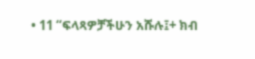• 11 “ፍላጻዎቻችሁን አሹሉ፤+ ክብ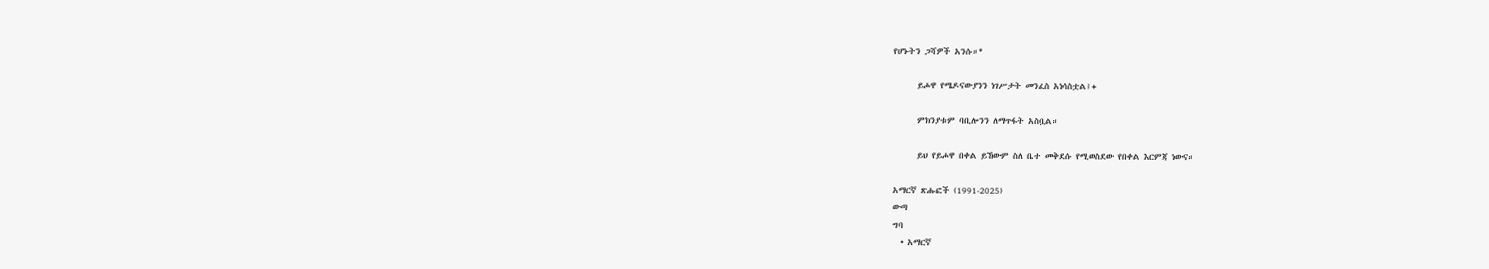የሆኑትን ጋሻዎች አንሱ።*

      ይሖዋ የሜዶናውያንን ነገሥታት መንፈስ አነሳስቷል፤+

      ምክንያቱም ባቢሎንን ለማጥፋት አስቧል።

      ይህ የይሖዋ በቀል ይኸውም ስለ ቤተ መቅደሱ የሚወስደው የበቀል እርምጃ ነውና።

አማርኛ ጽሑፎች (1991-2025)
ውጣ
ግባ
  • አማርኛ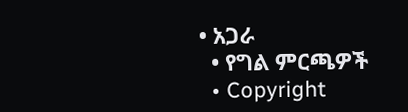• አጋራ
  • የግል ምርጫዎች
  • Copyright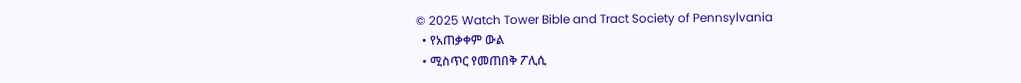© 2025 Watch Tower Bible and Tract Society of Pennsylvania
  • የአጠቃቀም ውል
  • ሚስጥር የመጠበቅ ፖሊሲ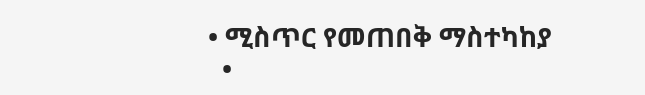• ሚስጥር የመጠበቅ ማስተካከያ
  •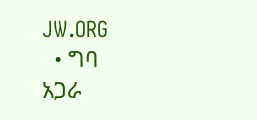JW.ORG
  • ግባ
አጋራ